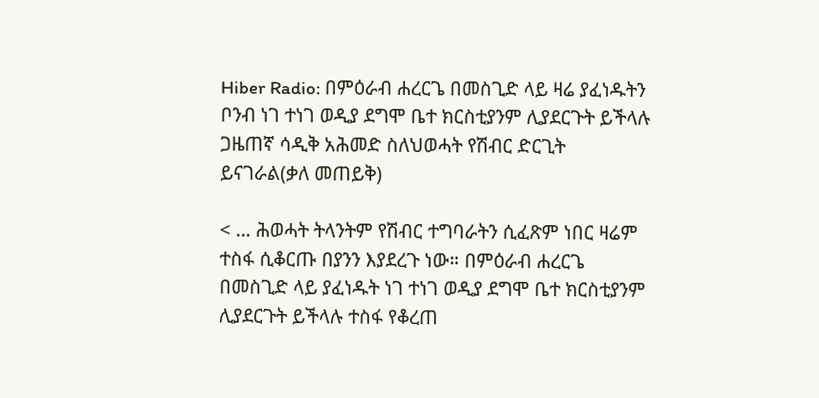Hiber Radio: በምዕራብ ሐረርጌ በመስጊድ ላይ ዛሬ ያፈነዱትን ቦንብ ነገ ተነገ ወዲያ ደግሞ ቤተ ክርስቲያንም ሊያደርጉት ይችላሉ ጋዜጠኛ ሳዲቅ አሕመድ ስለህወሓት የሽብር ድርጊት ይናገራል(ቃለ መጠይቅ)

< … ሕወሓት ትላንትም የሽብር ተግባራትን ሲፈጽም ነበር ዛሬም ተስፋ ሲቆርጡ በያንን እያደረጉ ነው። በምዕራብ ሐረርጌ በመስጊድ ላይ ያፈነዱት ነገ ተነገ ወዲያ ደግሞ ቤተ ክርስቲያንም ሊያደርጉት ይችላሉ ተስፋ የቆረጠ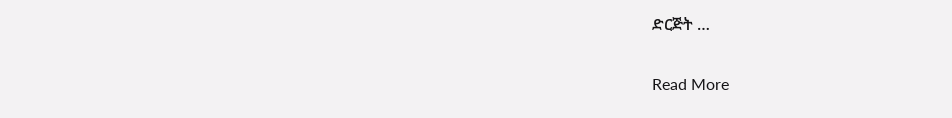ድርጅት …

Read More